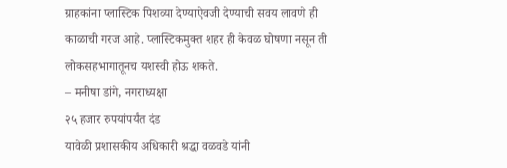ग्राहकांना प्लास्टिक पिशव्या देण्याऐवजी देण्याची सवय लावणे ही काळाची गरज आहे. प्लास्टिकमुक्त शहर ही केवळ घोषणा नसून ती लोकसहभागातूनच यशस्वी होऊ शकते.
– मनीषा डांगे, नगराध्यक्षा
२५ हजार रुपयांपर्यंत दंड
यावेळी प्रशासकीय अधिकारी श्रद्धा वळवडे यांनी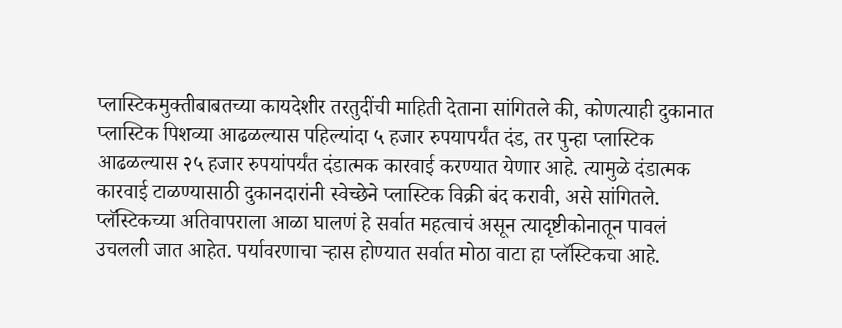प्लास्टिकमुक्तीबाबतच्या कायदेशीर तरतुदींची माहिती देताना सांगितले की, कोणत्याही दुकानात प्लास्टिक पिशव्या आढळल्यास पहिल्यांदा ५ हजार रुपयापर्यंत दंड, तर पुन्हा प्लास्टिक आढळल्यास २५ हजार रुपयांपर्यंत दंडात्मक कारवाई करण्यात येणार आहे. त्यामुळे दंडात्मक कारवाई टाळण्यासाठी दुकानदारांनी स्वेच्छेने प्लास्टिक विक्री बंद करावी, असे सांगितले.
प्लॅस्टिकच्या अतिवापराला आळा घालणं हे सर्वात महत्वाचं असून त्यादृष्टीकोनातून पावलं उचलली जात आहेत. पर्यावरणाचा ऱ्हास होण्यात सर्वात मोठा वाटा हा प्लॅस्टिकचा आहे.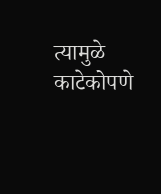त्यामुळे काटेकोपणे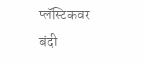प्लॅस्टिकवर बंदी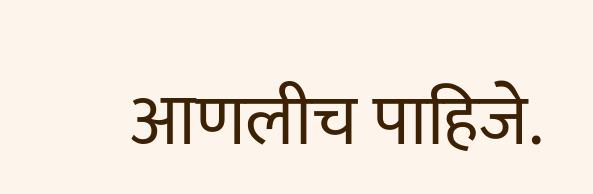आणलीच पाहिजे.